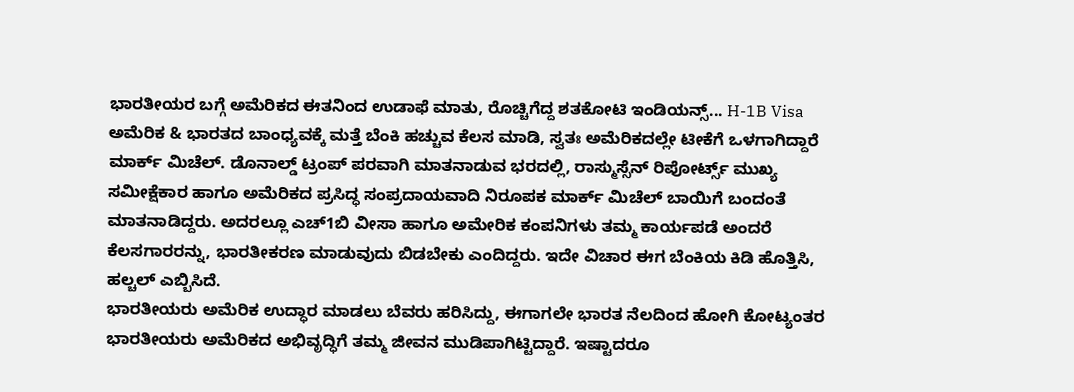ಭಾರತೀಯರ ಬಗ್ಗೆ ಅಮೆರಿಕದ ಈತನಿಂದ ಉಡಾಫೆ ಮಾತು, ರೊಚ್ಚಿಗೆದ್ದ ಶತಕೋಟಿ ಇಂಡಿಯನ್ಸ್... H-1B Visa
ಅಮೆರಿಕ & ಭಾರತದ ಬಾಂಧ್ಯವಕ್ಕೆ ಮತ್ತೆ ಬೆಂಕಿ ಹಚ್ಚುವ ಕೆಲಸ ಮಾಡಿ, ಸ್ವತಃ ಅಮೆರಿಕದಲ್ಲೇ ಟೀಕೆಗೆ ಒಳಗಾಗಿದ್ದಾರೆ ಮಾರ್ಕ್ ಮಿಚೆಲ್. ಡೊನಾಲ್ಡ್ ಟ್ರಂಪ್ ಪರವಾಗಿ ಮಾತನಾಡುವ ಭರದಲ್ಲಿ, ರಾಸ್ಮುಸ್ಸೆನ್ ರಿಪೋರ್ಟ್ಸ್ ಮುಖ್ಯ ಸಮೀಕ್ಷೆಕಾರ ಹಾಗೂ ಅಮೆರಿಕದ ಪ್ರಸಿದ್ಧ ಸಂಪ್ರದಾಯವಾದಿ ನಿರೂಪಕ ಮಾರ್ಕ್ ಮಿಚೆಲ್ ಬಾಯಿಗೆ ಬಂದಂತೆ ಮಾತನಾಡಿದ್ದರು. ಅದರಲ್ಲೂ ಎಚ್1ಬಿ ವೀಸಾ ಹಾಗೂ ಅಮೇರಿಕ ಕಂಪನಿಗಳು ತಮ್ಮ ಕಾರ್ಯಪಡೆ ಅಂದರೆ ಕೆಲಸಗಾರರನ್ನು, ಭಾರತೀಕರಣ ಮಾಡುವುದು ಬಿಡಬೇಕು ಎಂದಿದ್ದರು. ಇದೇ ವಿಚಾರ ಈಗ ಬೆಂಕಿಯ ಕಿಡಿ ಹೊತ್ತಿಸಿ, ಹಲ್ಚಲ್ ಎಬ್ಬಿಸಿದೆ.
ಭಾರತೀಯರು ಅಮೆರಿಕ ಉದ್ಧಾರ ಮಾಡಲು ಬೆವರು ಹರಿಸಿದ್ದು, ಈಗಾಗಲೇ ಭಾರತ ನೆಲದಿಂದ ಹೋಗಿ ಕೋಟ್ಯಂತರ ಭಾರತೀಯರು ಅಮೆರಿಕದ ಅಭಿವೃದ್ಧಿಗೆ ತಮ್ಮ ಜೀವನ ಮುಡಿಪಾಗಿಟ್ಟಿದ್ದಾರೆ. ಇಷ್ಟಾದರೂ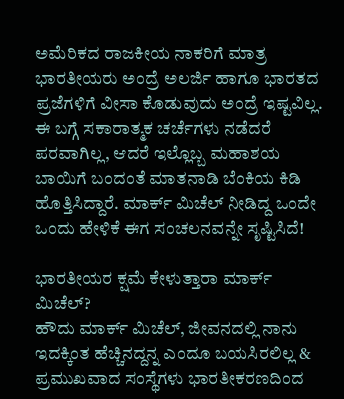ಅಮೆರಿಕದ ರಾಜಕೀಯ ನಾಕರಿಗೆ ಮಾತ್ರ ಭಾರತೀಯರು ಅಂದ್ರೆ ಅಲರ್ಜಿ ಹಾಗೂ ಭಾರತದ ಪ್ರಜೆಗಳಿಗೆ ವೀಸಾ ಕೊಡುವುದು ಅಂದ್ರೆ ಇಷ್ಟವಿಲ್ಲ. ಈ ಬಗ್ಗೆ ಸಕಾರಾತ್ಮಕ ಚರ್ಚೆಗಳು ನಡೆದರೆ ಪರವಾಗಿಲ್ಲ, ಆದರೆ ಇಲ್ಲೊಬ್ಬ ಮಹಾಶಯ ಬಾಯಿಗೆ ಬಂದಂತೆ ಮಾತನಾಡಿ ಬೆಂಕಿಯ ಕಿಡಿ ಹೊತ್ತಿಸಿದ್ದಾರೆ. ಮಾರ್ಕ್ ಮಿಚೆಲ್ ನೀಡಿದ್ದ ಒಂದೇ ಒಂದು ಹೇಳಿಕೆ ಈಗ ಸಂಚಲನವನ್ನೇ ಸೃಷ್ಟಿಸಿದೆ!

ಭಾರತೀಯರ ಕ್ಷಮೆ ಕೇಳುತ್ತಾರಾ ಮಾರ್ಕ್ ಮಿಚೆಲ್?
ಹೌದು ಮಾರ್ಕ್ ಮಿಚೆಲ್, ಜೀವನದಲ್ಲಿ ನಾನು ಇದಕ್ಕಿಂತ ಹೆಚ್ಚಿನದ್ದನ್ನ ಎಂದೂ ಬಯಸಿರಲಿಲ್ಲ & ಪ್ರಮುಖವಾದ ಸಂಸ್ಥೆಗಳು ಭಾರತೀಕರಣದಿಂದ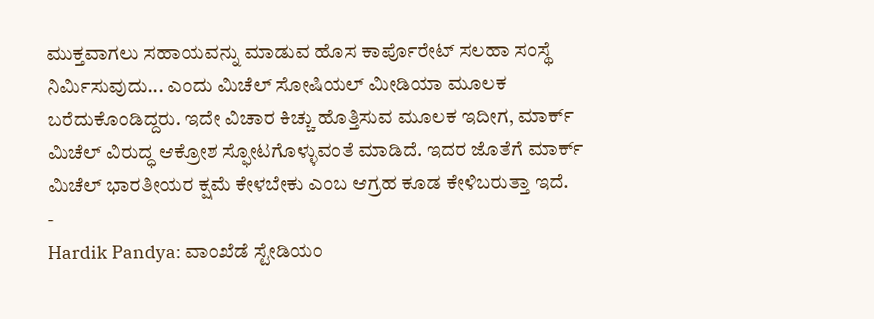ಮುಕ್ತವಾಗಲು ಸಹಾಯವನ್ನು ಮಾಡುವ ಹೊಸ ಕಾರ್ಪೊರೇಟ್ ಸಲಹಾ ಸಂಸ್ಥೆ ನಿರ್ಮಿಸುವುದು... ಎಂದು ಮಿಚೆಲ್ ಸೋಷಿಯಲ್ ಮೀಡಿಯಾ ಮೂಲಕ ಬರೆದುಕೊಂಡಿದ್ದರು. ಇದೇ ವಿಚಾರ ಕಿಚ್ಚು ಹೊತ್ತಿಸುವ ಮೂಲಕ ಇದೀಗ, ಮಾರ್ಕ್ ಮಿಚೆಲ್ ವಿರುದ್ಧ ಆಕ್ರೋಶ ಸ್ಫೋಟಗೊಳ್ಳುವಂತೆ ಮಾಡಿದೆ. ಇದರ ಜೊತೆಗೆ ಮಾರ್ಕ್ ಮಿಚೆಲ್ ಭಾರತೀಯರ ಕ್ಷಮೆ ಕೇಳಬೇಕು ಎಂಬ ಆಗ್ರಹ ಕೂಡ ಕೇಳಿಬರುತ್ತಾ ಇದೆ.
-
Hardik Pandya: ವಾಂಖೆಡೆ ಸ್ಟೇಡಿಯಂ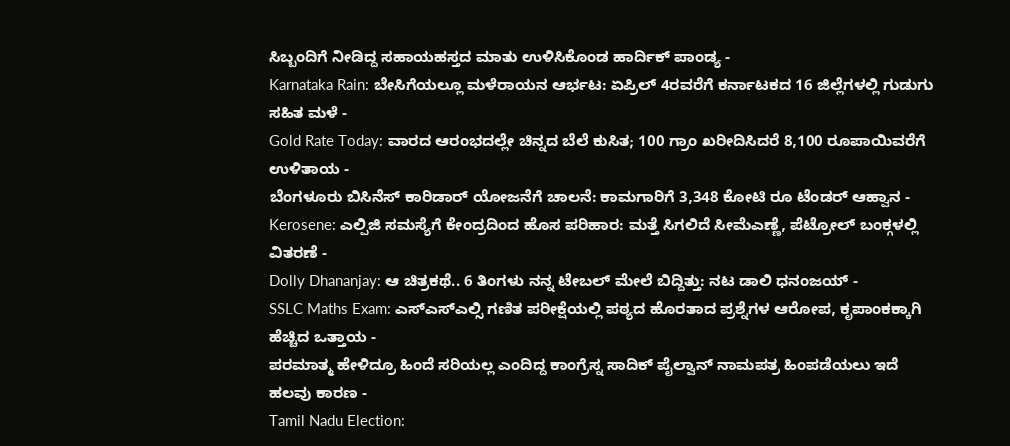ಸಿಬ್ಬಂದಿಗೆ ನೀಡಿದ್ದ ಸಹಾಯಹಸ್ತದ ಮಾತು ಉಳಿಸಿಕೊಂಡ ಹಾರ್ದಿಕ್ ಪಾಂಡ್ಯ -
Karnataka Rain: ಬೇಸಿಗೆಯಲ್ಲೂ ಮಳೆರಾಯನ ಆರ್ಭಟ: ಏಪ್ರಿಲ್ 4ರವರೆಗೆ ಕರ್ನಾಟಕದ 16 ಜಿಲ್ಲೆಗಳಲ್ಲಿ ಗುಡುಗು ಸಹಿತ ಮಳೆ -
Gold Rate Today: ವಾರದ ಆರಂಭದಲ್ಲೇ ಚಿನ್ನದ ಬೆಲೆ ಕುಸಿತ; 100 ಗ್ರಾಂ ಖರೀದಿಸಿದರೆ 8,100 ರೂಪಾಯಿವರೆಗೆ ಉಳಿತಾಯ -
ಬೆಂಗಳೂರು ಬಿಸಿನೆಸ್ ಕಾರಿಡಾರ್ ಯೋಜನೆಗೆ ಚಾಲನೆ: ಕಾಮಗಾರಿಗೆ 3,348 ಕೋಟಿ ರೂ ಟೆಂಡರ್ ಆಹ್ವಾನ -
Kerosene: ಎಲ್ಪಿಜಿ ಸಮಸ್ಯೆಗೆ ಕೇಂದ್ರದಿಂದ ಹೊಸ ಪರಿಹಾರ: ಮತ್ತೆ ಸಿಗಲಿದೆ ಸೀಮೆಎಣ್ಣೆ, ಪೆಟ್ರೋಲ್ ಬಂಕ್ಗಳಲ್ಲಿ ವಿತರಣೆ -
Dolly Dhananjay: ಆ ಚಿತ್ರಕಥೆ.. 6 ತಿಂಗಳು ನನ್ನ ಟೇಬಲ್ ಮೇಲೆ ಬಿದ್ದಿತ್ತು: ನಟ ಡಾಲಿ ಧನಂಜಯ್ -
SSLC Maths Exam: ಎಸ್ಎಸ್ಎಲ್ಸಿ ಗಣಿತ ಪರೀಕ್ಷೆಯಲ್ಲಿ ಪಠ್ಯದ ಹೊರತಾದ ಪ್ರಶ್ನೆಗಳ ಆರೋಪ, ಕೃಪಾಂಕಕ್ಕಾಗಿ ಹೆಚ್ಚಿದ ಒತ್ತಾಯ -
ಪರಮಾತ್ಮ ಹೇಳಿದ್ರೂ ಹಿಂದೆ ಸರಿಯಲ್ಲ ಎಂದಿದ್ದ ಕಾಂಗ್ರೆಸ್ನ ಸಾದಿಕ್ ಪೈಲ್ವಾನ್ ನಾಮಪತ್ರ ಹಿಂಪಡೆಯಲು ಇದೆ ಹಲವು ಕಾರಣ -
Tamil Nadu Election: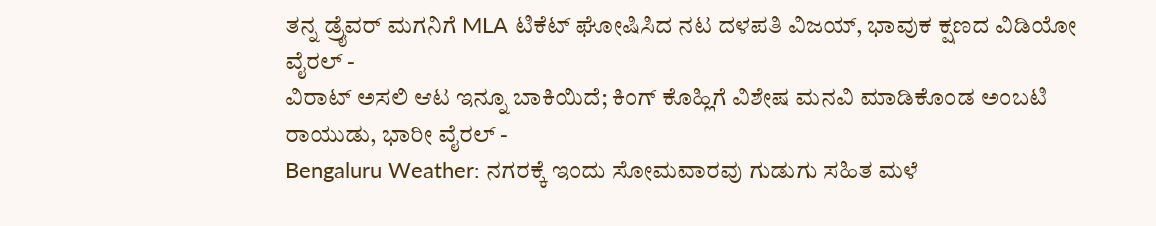ತನ್ನ ಡ್ರೈವರ್ ಮಗನಿಗೆ MLA ಟಿಕೆಟ್ ಘೋಷಿಸಿದ ನಟ ದಳಪತಿ ವಿಜಯ್, ಭಾವುಕ ಕ್ಷಣದ ವಿಡಿಯೋ ವೈರಲ್ -
ವಿರಾಟ್ ಅಸಲಿ ಆಟ ಇನ್ನೂ ಬಾಕಿಯಿದೆ; ಕಿಂಗ್ ಕೊಹ್ಲಿಗೆ ವಿಶೇಷ ಮನವಿ ಮಾಡಿಕೊಂಡ ಅಂಬಟಿ ರಾಯುಡು, ಭಾರೀ ವೈರಲ್ -
Bengaluru Weather: ನಗರಕ್ಕೆ ಇಂದು ಸೋಮವಾರವು ಗುಡುಗು ಸಹಿತ ಮಳೆ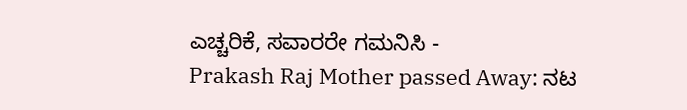ಎಚ್ಚರಿಕೆ, ಸವಾರರೇ ಗಮನಿಸಿ -
Prakash Raj Mother passed Away: ನಟ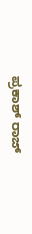ಪ್ರಕಾಶ್ ರಾಜ್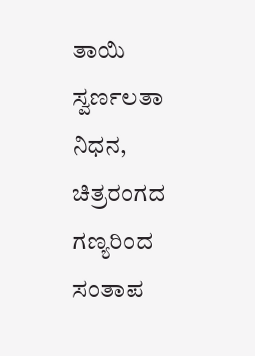ತಾಯಿ ಸ್ವರ್ಣಲತಾ ನಿಧನ, ಚಿತ್ರರಂಗದ ಗಣ್ಯರಿಂದ ಸಂತಾಪ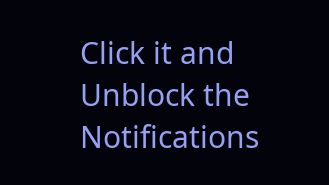Click it and Unblock the Notifications